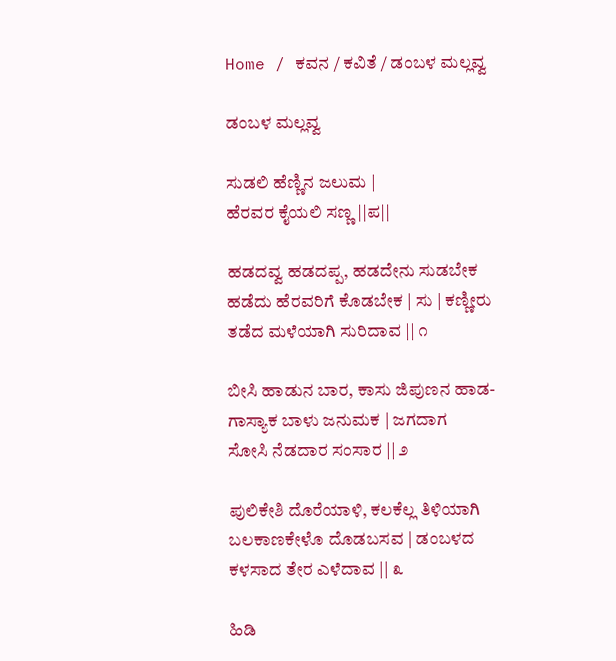Home / ಕವನ / ಕವಿತೆ / ಡಂಬಳ ಮಲ್ಲವ್ವ

ಡಂಬಳ ಮಲ್ಲವ್ವ

ಸುಡಲಿ ಹೆಣ್ಣಿನ ಜಲುಮ |
ಹೆರವರ ಕೈಯಲಿ ಸಣ್ಣ ||ಪ||

ಹಡದವ್ವ ಹಡದಪ್ಪ, ಹಡದೇನು ಸುಡಬೇಕ
ಹಡೆದು ಹೆರವರಿಗೆ ಕೊಡಬೇಕ | ಸು | ಕಣ್ಣೀರು
ತಡೆದ ಮಳೆಯಾಗಿ ಸುರಿದಾವ || ೧

ಬೀಸಿ ಹಾಡುನ ಬಾರ, ಕಾಸು ಜಿಪುಣನ ಹಾಡ-
ಗಾಸ್ಯಾಕ ಬಾಳು ಜನುಮಕ | ಜಗದಾಗ
ಸೋಸಿ ನೆಡದಾರ ಸಂಸಾರ || ೨

ಪುಲಿಕೇಶಿ ದೊರೆಯಾಳಿ, ಕಲಕೆಲ್ಲ ತಿಳಿಯಾಗಿ
ಬಲಕಾಣಕೇಳೊ ದೊಡಬಸವ | ಡಂಬಳದ
ಕಳಸಾದ ತೇರ ಎಳೆದಾವ || ೩

ಹಿಡಿ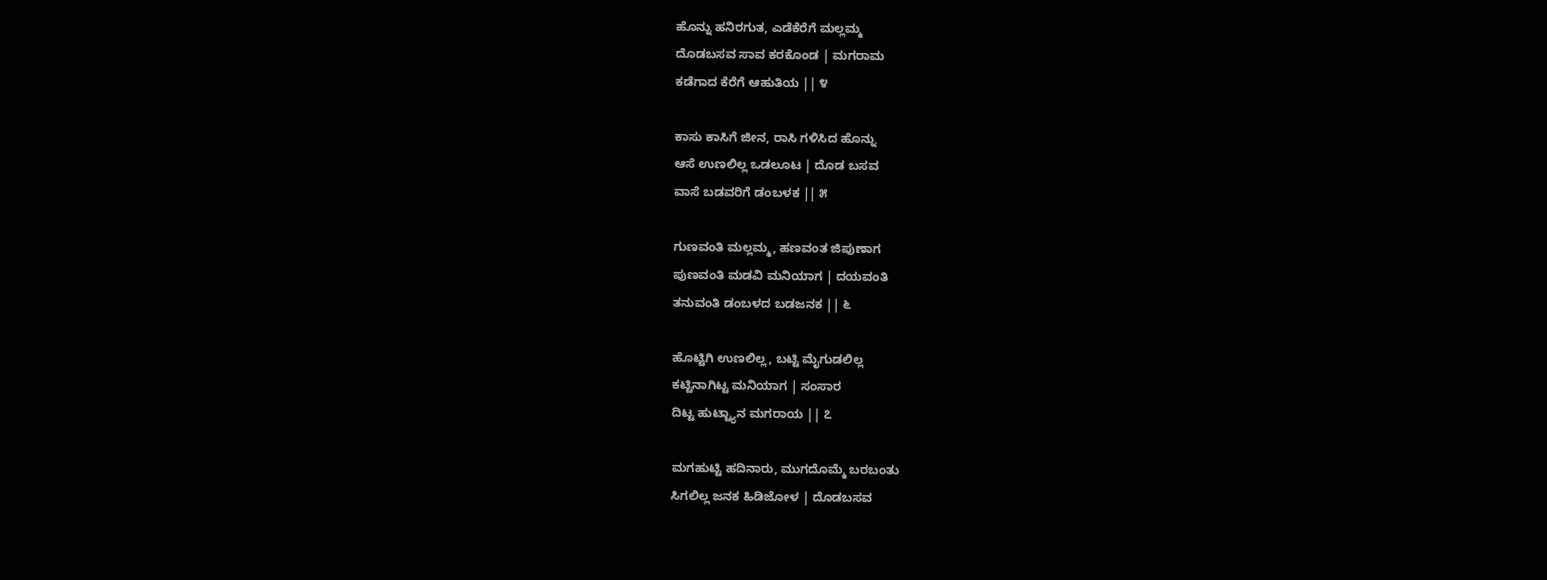ಹೊನ್ನು ಹನಿರಗುತ, ಎಡೆಕೆರೆಗೆ ಮಲ್ಲಮ್ಮ
ದೊಡಬಸವ ಸಾವ ಕರಕೊಂಡ | ಮಗರಾಮ
ಕಡೆಗಾದ ಕೆರೆಗೆ ಆಹುತಿಯ || ೪

ಕಾಸು ಕಾಸಿಗೆ ಜೀನ, ರಾಸಿ ಗಳಿಸಿದ ಹೊನ್ನು
ಆಸೆ ಉಣಲಿಲ್ಲ ಒಡಲೂಟ | ದೊಡ ಬಸವ
ವಾಸೆ ಬಡವರಿಗೆ ಡಂಬಳಕ || ೫

ಗುಣವಂತಿ ಮಲ್ಲಮ್ಮ, ಹಣವಂತ ಜಿಪುಣಾಗ
ಪುಣವಂತಿ ಮಡವಿ ಮನಿಯಾಗ | ದಯವಂತಿ
ತನುವಂತಿ ಡಂಬಳದ ಬಡಜನಕ || ೬

ಹೊಟ್ಟಿಗಿ ಉಣಲಿಲ್ಲ, ಬಟ್ಟಿ ಮೈಗುಡಲಿಲ್ಲ
ಕಟ್ಟಿನಾಗಿಟ್ಟ ಮನಿಯಾಗ | ಸಂಸಾರ
ದಿಟ್ಟ ಹುಟ್ಟ್ಯಾನ ಮಗರಾಯ || ೭

ಮಗಹುಟ್ಟಿ ಹದಿನಾರು, ಮುಗದೊಮ್ಮೆ ಬರಬಂತು
ಸಿಗಲಿಲ್ಲ ಜನಕ ಹಿಡಿಜೋಳ | ದೊಡಬಸವ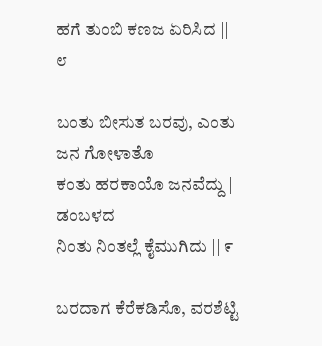ಹಗೆ ತುಂಬಿ ಕಣಜ ಏರಿಸಿದ || ೮

ಬಂತು ಬೀಸುತ ಬರವು, ಎಂತು ಜನ ಗೋಳಾತೊ
ಕಂತು ಹರಕಾಯೊ ಜನವೆದ್ದು | ಡಂಬಳದ
ನಿಂತು ನಿಂತಲ್ಲೆ ಕೈಮುಗಿದು || ೯

ಬರದಾಗ ಕೆರೆಕಡಿಸೊ, ವರಶೆಟ್ಟಿ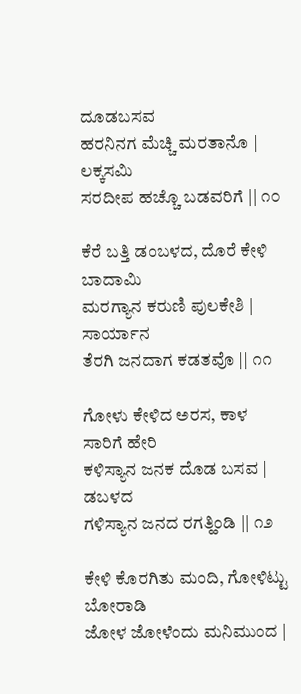ದೂಡಬಸವ
ಹರನಿನಗ ಮೆಚ್ಚಿ ಮರತಾನೊ | ಲಕ್ಕಸಮಿ
ಸರದೀಪ ಹಚ್ಚೊ ಬಡವರಿಗೆ || ೧೦

ಕೆರೆ ಬತ್ತಿ ಡಂಬಳದ, ದೊರೆ ಕೇಳಿ ಬಾದಾಮಿ
ಮರಗ್ಯಾನ ಕರುಣಿ ಪುಲಕೇಶಿ | ಸಾರ್ಯಾನ
ತೆರಗಿ ಜನದಾಗ ಕಡತವೊ || ೧೧

ಗೋಳು ಕೇಳಿದ ಅರಸ, ಕಾಳ ಸಾರಿಗೆ ಹೇರಿ
ಕಳಿಸ್ಯಾನ ಜನಕ ದೊಡ ಬಸವ | ಡಬಳದ
ಗಳಿಸ್ಯಾನ ಜನದ ರಗತ್ಹಿಂಡಿ || ೧೨

ಕೇಳಿ ಕೊರಗಿತು ಮಂದಿ, ಗೋಳಿಟ್ಟು ಬೋರಾಡಿ
ಜೋಳ ಜೋಳೆಂದು ಮನಿಮುಂದ |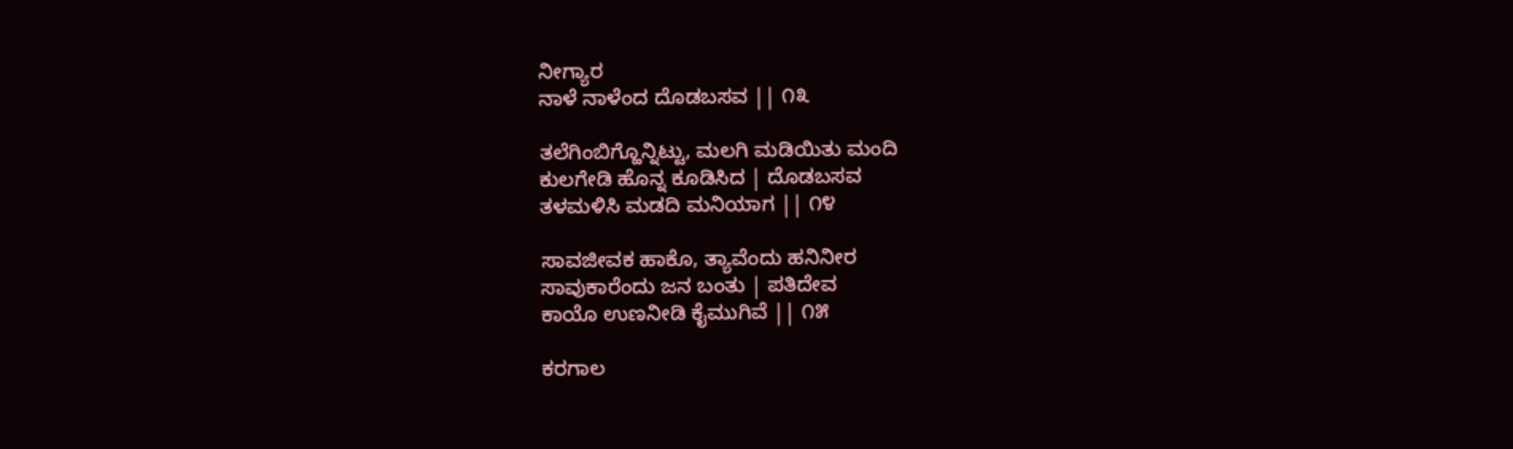ನೀಗ್ಯಾರ
ನಾಳೆ ನಾಳೆಂದ ದೊಡಬಸವ || ೧೩

ತಲೆಗಿಂಬಿಗ್ಹೊನ್ನಿಟ್ಟು, ಮಲಗಿ ಮಡಿಯಿತು ಮಂದಿ
ಕುಲಗೇಡಿ ಹೊನ್ನ ಕೂಡಿಸಿದ | ದೊಡಬಸವ
ತಳಮಳಿಸಿ ಮಡದಿ ಮನಿಯಾಗ || ೧೪

ಸಾವಜೀವಕ ಹಾಕೊ, ತ್ಯಾವೆಂದು ಹನಿನೀರ
ಸಾವುಕಾರೆಂದು ಜನ ಬಂತು | ಪತಿದೇವ
ಕಾಯೊ ಉಣನೀಡಿ ಕೈಮುಗಿವೆ || ೧೫

ಕರಗಾಲ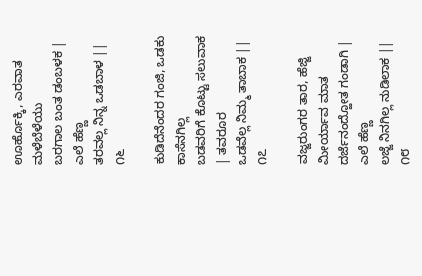ಊರ್ಹೊಕ್ಕಿ, ಎರವಾತ ಮಳೆಬೆಳೆಯು
ಬರಗಾಲ ಬಂತ ಡಂಬಳಕ | ಎಲೆ ಹೆಣ್ಣ
ತರವಲ್ಲ ನಿನ್ನ ಒಡಬಾಳ || ೧೬

ಕುಡಿದೆನೆಂದರ ಗಂಜಿ, ಒಡಕು ಕಾಸೆನಗಿಲ್ಲ
ಬಡವರಿಗೆ ಕೊಟ್ಟು ಸಲುವಾಕ | ತವರೂರ
ಒಡವೆಲ್ಲ ನಿಮ್ಮ ತಾಬಾಕ || ೧೭

ವಜ್ಜರುಂಗರ ತಾರ, ಹೆಜ್ಜಿ ಮೀರ್ಯಾವ ಮಾತ
ದರ್ಜೆನಂದ್ಹೋತ ಗಂಡಾಗಿ | ಎಲೆ ಹೆಣ್ಣ
ಲಜ್ಜೆ ನಿನಗಿಲ್ಲ ನುಡಿಲಾಕ || ೧೮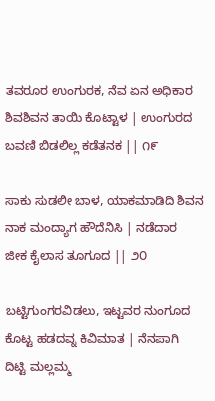ತವರೂರ ಉಂಗುರಕ, ನೆವ ಏನ ಅಧಿಕಾರ
ಶಿವಶಿವನ ತಾಯಿ ಕೊಟ್ಟಾಳ | ಉಂಗುರದ
ಬವಣಿ ಬಿಡಲಿಲ್ಲ ಕಡೆತನಕ || ೧೯

ಸಾಕು ಸುಡಲೀ ಬಾಳ, ಯಾಕಮಾಡಿದಿ ಶಿವನ
ನಾಕ ಮಂದ್ಯಾಗ ಹೌದೆನಿಸಿ | ನಡೆದಾರ
ಜೀಕ ಕೈಲಾಸ ತೂಗೂದ || ೨೦

ಬಟ್ಟಿಗುಂಗರವಿಡಲು, ಇಟ್ಟವರ ನುಂಗೂದ
ಕೊಟ್ಟ ಹಡದವ್ನ ಕಿವಿಮಾತ | ನೆನಪಾಗಿ
ದಿಟ್ಟಿ ಮಲ್ಲಮ್ಮ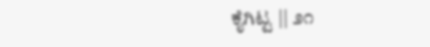ಕೈಗಿಟ್ಟ || ೨೧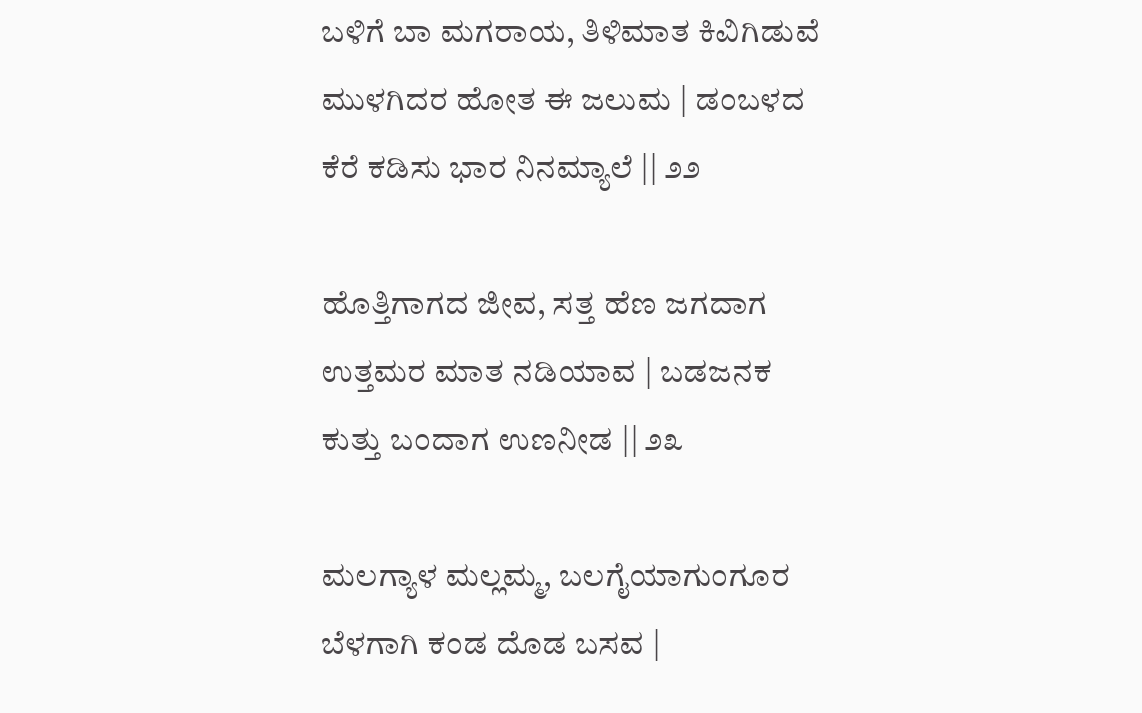ಬಳಿಗೆ ಬಾ ಮಗರಾಯ, ತಿಳಿಮಾತ ಕಿವಿಗಿಡುವೆ
ಮುಳಗಿದರ ಹೋತ ಈ ಜಲುಮ | ಡಂಬಳದ
ಕೆರೆ ಕಡಿಸು ಭಾರ ನಿನಮ್ಯಾಲೆ || ೨೨

ಹೊತ್ತಿಗಾಗದ ಜೀವ, ಸತ್ತ ಹೆಣ ಜಗದಾಗ
ಉತ್ತಮರ ಮಾತ ನಡಿಯಾವ | ಬಡಜನಕ
ಕುತ್ತು ಬಂದಾಗ ಉಣನೀಡ || ೨೩

ಮಲಗ್ಯಾಳ ಮಲ್ಲಮ್ಮ, ಬಲಗೈಯಾಗುಂಗೂರ
ಬೆಳಗಾಗಿ ಕಂಡ ದೊಡ ಬಸವ |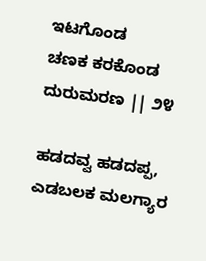ಇಟಗೊಂಡ
ಚಣಕ ಕರಕೊಂಡ ದುರುಮರಣ || ೨೪

ಹಡದವ್ವ ಹಡದಪ್ಪ, ಎಡಬಲಕ ಮಲಗ್ಯಾರ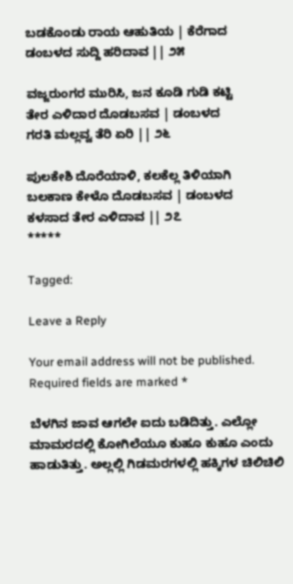ಬಡಕೊಂಡು ರಾಯ ಆಹುತಿಯ | ಕೆರೆಗಾದ
ಡಂಬಳದ ಸುದ್ದಿ ಹರಿದಾವ || ೨೫

ವಜ್ಜರುಂಗರ ಮುರಿಸಿ, ಜನ ಕೂಡಿ ಗುಡಿ ಕಟ್ಟಿ
ತೇರ ಎಳಿದಾರ ದೊಡಬಸವ | ಡಂಬಳದ
ಗರತಿ ಮಲ್ಲವ್ವ ತೆರಿ ಏರಿ || ೨೬

ಪುಲಕೇಶಿ ದೊರೆಯಾಳಿ, ಕಲಕೆಲ್ಲ ತಿಳಿಯಾಗಿ
ಬಲಕಾಣ ಕೇಳೊ ದೊಡಬಸವ | ಡಂಬಳದ
ಕಳಸಾದ ತೇರ ಎಳಿದಾವ || ೨೭
*****

Tagged:

Leave a Reply

Your email address will not be published. Required fields are marked *

ಬೆಳಗಿನ ಜಾವ ಆಗಲೇ ಐದು ಬಡಿದಿತ್ತು. ಎಲ್ಲೋ ಮಾಮರದಲ್ಲಿ ಕೋಗಿಲೆಯೂ ಕುಹೂ ಕುಹೂ ಎಂದು ಹಾಡುತಿತ್ತು. ಅಲ್ಲಲ್ಲಿ ಗಿಡಮರಗಳಲ್ಲಿ ಹಕ್ಕಿಗಳ ಚಿಲಿಚಿಲಿ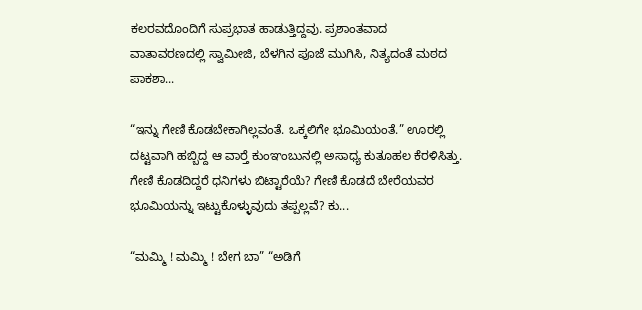ಕಲರವದೊಂದಿಗೆ ಸುಪ್ರಭಾತ ಹಾಡುತ್ತಿದ್ದವು. ಪ್ರಶಾಂತವಾದ ವಾತಾವರಣದಲ್ಲಿ ಸ್ವಾಮೀಜಿ, ಬೆಳಗಿನ ಪೂಜೆ ಮುಗಿಸಿ, ನಿತ್ಯದಂತೆ ಮಠದ ಪಾಕಶಾ...

“ಇನ್ನು ಗೇಣಿ ಕೊಡಬೇಕಾಗಿಲ್ಲವಂತೆ. ಒಕ್ಕಲಿಗೇ ಭೂಮಿಯಂತೆ.” ಊರಲ್ಲಿ ದಟ್ಟವಾಗಿ ಹಬ್ಬಿದ್ದ ಆ ವಾರ್‍ತೆ ಕುಂಞಂಬುನಲ್ಲಿ ಅಸಾಧ್ಯ ಕುತೂಹಲ ಕೆರಳಿಸಿತ್ತು. ಗೇಣಿ ಕೊಡದಿದ್ದರೆ ಧನಿಗಳು ಬಿಟ್ಟಾರೆಯೆ? ಗೇಣಿ ಕೊಡದೆ ಬೇರೆಯವರ ಭೂಮಿಯನ್ನು ಇಟ್ಟುಕೊಳ್ಳುವುದು ತಪ್ಪಲ್ಲವೆ? ಕು...

“ಮಮ್ಮಿ ! ಮಮ್ಮಿ ! ಬೇಗ ಬಾ” “ಅಡಿಗೆ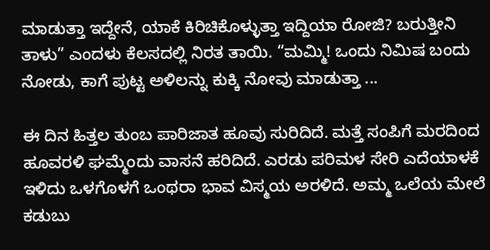ಮಾಡುತ್ತಾ ಇದ್ದೇನೆ, ಯಾಕೆ ಕಿರಿಚಿಕೊಳ್ಳುತ್ತಾ ಇದ್ದಿಯಾ ರೋಜಿ? ಬರುತ್ತೀನಿ ತಾಳು” ಎಂದಳು ಕೆಲಸದಲ್ಲಿ ನಿರತ ತಾಯಿ. “ಮಮ್ಮಿ! ಒಂದು ನಿಮಿಷ ಬಂದು ನೋಡು, ಕಾಗೆ ಪುಟ್ಟ ಅಳಿಲನ್ನು ಕುಕ್ಕಿ ನೋವು ಮಾಡುತ್ತಾ ...

ಈ ದಿನ ಹಿತ್ತಲ ತುಂಬ ಪಾರಿಜಾತ ಹೂವು ಸುರಿದಿದೆ. ಮತ್ತೆ ಸಂಪಿಗೆ ಮರದಿಂದ ಹೂವರಳಿ ಘಮ್ಮೆಂದು ವಾಸನೆ ಹರಿದಿದೆ. ಎರಡು ಪರಿಮಳ ಸೇರಿ ಎದೆಯಾಳಕೆ ಇಳಿದು ಒಳಗೊಳಗೆ ಒಂಥರಾ ಭಾವ ವಿಸ್ಮಯ ಅರಳಿದೆ. ಅಮ್ಮ ಒಲೆಯ ಮೇಲೆ ಕಡುಬು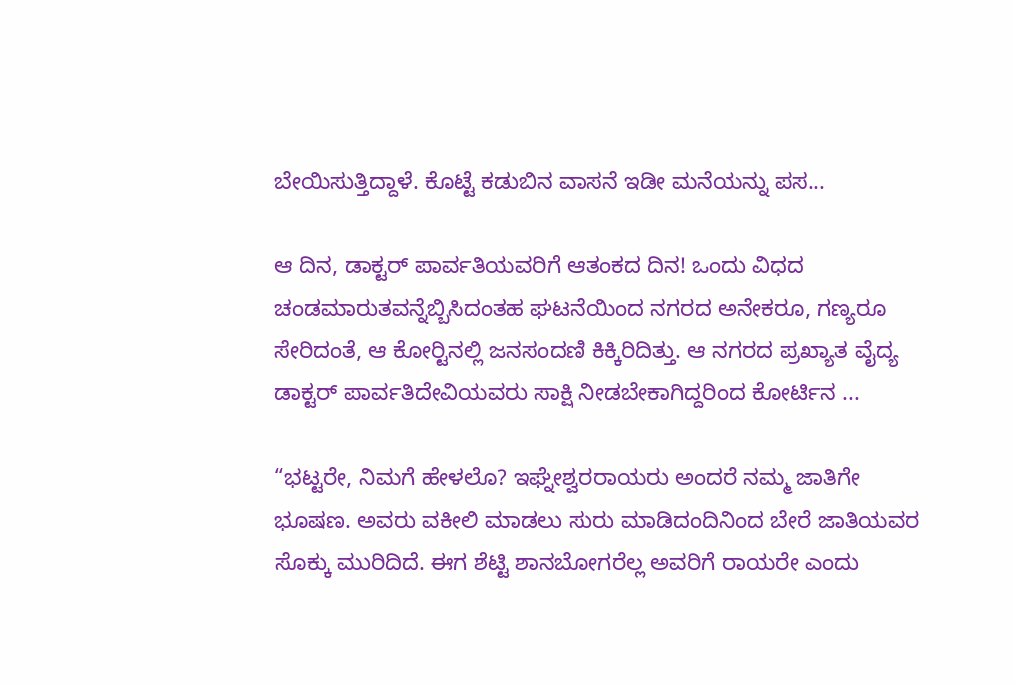ಬೇಯಿಸುತ್ತಿದ್ದಾಳೆ. ಕೊಟ್ಟೆ ಕಡುಬಿನ ವಾಸನೆ ಇಡೀ ಮನೆಯನ್ನು ಪಸ...

ಆ ದಿನ, ಡಾಕ್ಟರ್ ಪಾರ್ವತಿಯವರಿಗೆ ಆತಂಕದ ದಿನ! ಒಂದು ವಿಧದ ಚಂಡಮಾರುತವನ್ನೆಬ್ಬಿಸಿದಂತಹ ಘಟನೆಯಿಂದ ನಗರದ ಅನೇಕರೂ, ಗಣ್ಯರೂ ಸೇರಿದಂತೆ, ಆ ಕೋರ್‍ಟಿನಲ್ಲಿ ಜನಸಂದಣಿ ಕಿಕ್ಕಿರಿದಿತ್ತು. ಆ ನಗರದ ಪ್ರಖ್ಯಾತ ವೈದ್ಯ ಡಾಕ್ಟರ್ ಪಾರ್ವತಿದೇವಿಯವರು ಸಾಕ್ಷಿ ನೀಡಬೇಕಾಗಿದ್ದರಿಂದ ಕೋರ್ಟಿನ ...

“ಭಟ್ಟರೇ, ನಿಮಗೆ ಹೇಳಲೊ? ಇಘ್ನೇಶ್ವರರಾಯರು ಅಂದರೆ ನಮ್ಮ ಜಾತಿಗೇ ಭೂಷಣ. ಅವರು ವಕೀಲಿ ಮಾಡಲು ಸುರು ಮಾಡಿದಂದಿನಿಂದ ಬೇರೆ ಜಾತಿಯವರ ಸೊಕ್ಕು ಮುರಿದಿದೆ. ಈಗ ಶೆಟ್ಟಿ ಶಾನಬೋಗರೆಲ್ಲ ಅವರಿಗೆ ರಾಯರೇ ಎಂದು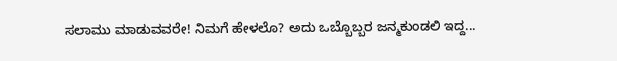ಸಲಾಮು ಮಾಡುವವರೇ! ನಿಮಗೆ ಹೇಳಲೊ? ಅದು ಒಬ್ಬೊಬ್ಬರ ಜನ್ಮಕುಂಡಲಿ ಇದ್ದ...